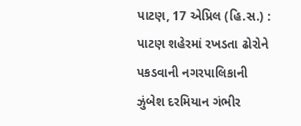પાટણ, 17 એપ્રિલ (હિ.સ.) : પાટણ શહેરમાં રખડતા ઢોરોને પકડવાની નગરપાલિકાની ઝુંબેશ દરમિયાન ગંભીર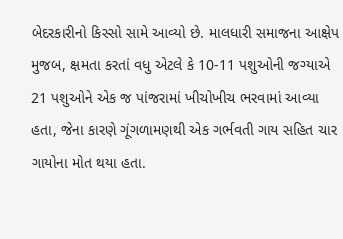બેદરકારીનો કિસ્સો સામે આવ્યો છે. માલધારી સમાજના આક્ષેપ મુજબ, ક્ષમતા કરતાં વધુ એટલે કે 10-11 પશુઓની જગ્યાએ 21 પશુઓને એક જ પાંજરામાં ખીચોખીચ ભરવામાં આવ્યા હતા, જેના કારણે ગૂંગળામણથી એક ગર્ભવતી ગાય સહિત ચાર ગાયોના મોત થયા હતા.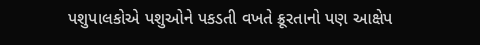પશુપાલકોએ પશુઓને પકડતી વખતે ક્રૂરતાનો પણ આક્ષેપ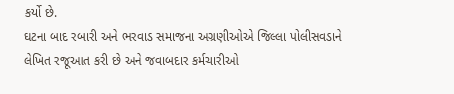કર્યો છે.
ઘટના બાદ રબારી અને ભરવાડ સમાજના અગ્રણીઓએ જિલ્લા પોલીસવડાને લેખિત રજૂઆત કરી છે અને જવાબદાર કર્મચારીઓ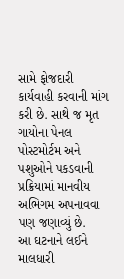સામે ફોજદારી કાર્યવાહી કરવાની માંગ કરી છે. સાથે જ મૃત ગાયોના પેનલ પોસ્ટમોર્ટમ અને પશુઓને પકડવાની પ્રક્રિયામાં માનવીય અભિગમ અપનાવવા પણ જણાવ્યું છે.
આ ઘટનાને લઈને માલધારી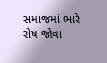સમાજમાં ભારે રોષ જોવા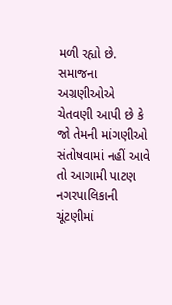મળી રહ્યો છે. સમાજના અગ્રણીઓએ ચેતવણી આપી છે કે જો તેમની માંગણીઓ સંતોષવામાં નહીં આવે તો આગામી પાટણ નગરપાલિકાની ચૂંટણીમાં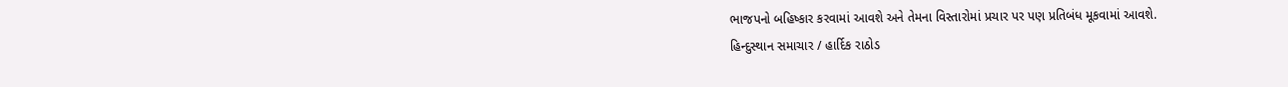ભાજપનો બહિષ્કાર કરવામાં આવશે અને તેમના વિસ્તારોમાં પ્રચાર પર પણ પ્રતિબંધ મૂકવામાં આવશે.
હિન્દુસ્થાન સમાચાર / હાર્દિક રાઠોડ